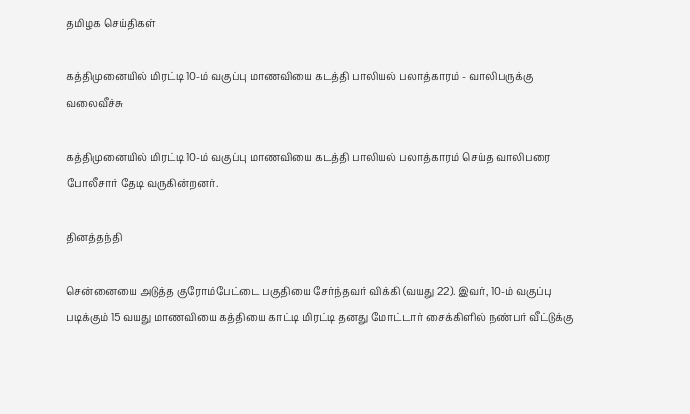தமிழக செய்திகள்

கத்திமுனையில் மிரட்டி 10-ம் வகுப்பு மாணவியை கடத்தி பாலியல் பலாத்காரம் - வாலிபருக்கு வலைவீச்சு

கத்திமுனையில் மிரட்டி 10-ம் வகுப்பு மாணவியை கடத்தி பாலியல் பலாத்காரம் செய்த வாலிபரை போலீசார் தேடி வருகின்றனர்.

தினத்தந்தி

சென்னையை அடுத்த குரோம்பேட்டை பகுதியை சேர்ந்தவர் விக்கி (வயது 22). இவர், 10-ம் வகுப்பு படிக்கும் 15 வயது மாணவியை கத்தியை காட்டி மிரட்டி தனது மோட்டார் சைக்கிளில் நண்பர் வீட்டுக்கு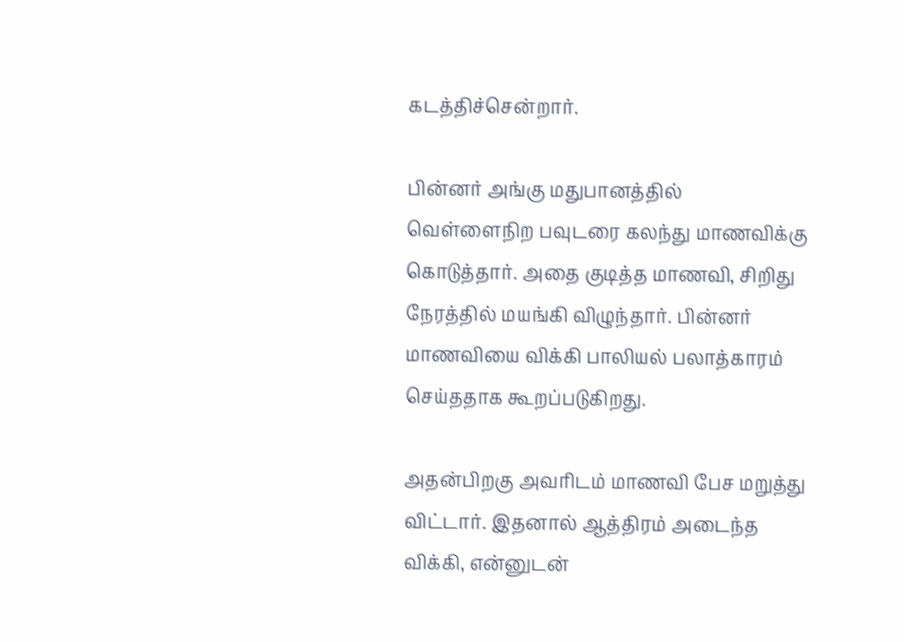கடத்திச்சென்றார்.

பின்னர் அங்கு மதுபானத்தில் வெள்ளைநிற பவுடரை கலந்து மாணவிக்கு கொடுத்தார். அதை குடித்த மாணவி, சிறிது நேரத்தில் மயங்கி விழுந்தார். பின்னர் மாணவியை விக்கி பாலியல் பலாத்காரம் செய்ததாக கூறப்படுகிறது.

அதன்பிறகு அவரிடம் மாணவி பேச மறுத்து விட்டார். இதனால் ஆத்திரம் அடைந்த விக்கி, என்னுடன்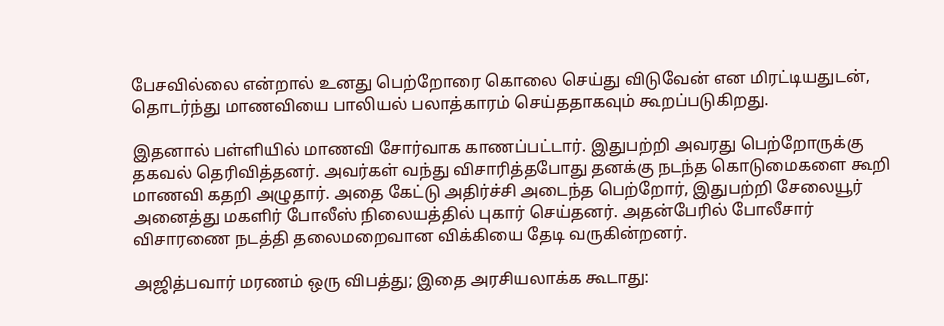பேசவில்லை என்றால் உனது பெற்றோரை கொலை செய்து விடுவேன் என மிரட்டியதுடன், தொடர்ந்து மாணவியை பாலியல் பலாத்காரம் செய்ததாகவும் கூறப்படுகிறது.

இதனால் பள்ளியில் மாணவி சோர்வாக காணப்பட்டார். இதுபற்றி அவரது பெற்றோருக்கு தகவல் தெரிவித்தனர். அவர்கள் வந்து விசாரித்தபோது தனக்கு நடந்த கொடுமைகளை கூறி மாணவி கதறி அழுதார். அதை கேட்டு அதிர்ச்சி அடைந்த பெற்றோர், இதுபற்றி சேலையூர் அனைத்து மகளிர் போலீஸ் நிலையத்தில் புகார் செய்தனர். அதன்பேரில் போலீசார் விசாரணை நடத்தி தலைமறைவான விக்கியை தேடி வருகின்றனர்.

அஜித்பவார் மரணம் ஒரு விபத்து; இதை அரசியலாக்க கூடாது: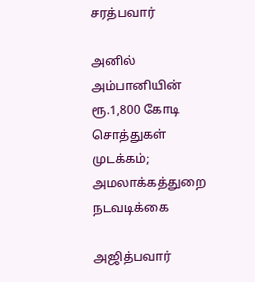சரத்பவார்

அனில் அம்பானியின் ரூ.1,800 கோடி சொத்துகள் முடக்கம்; அமலாக்கத்துறை நடவடிக்கை

அஜித்பவார்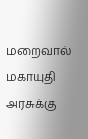மறைவால் மகாயுதி அரசுக்கு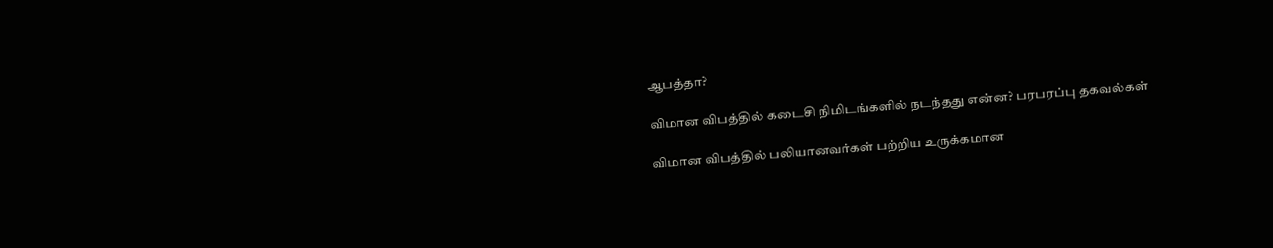ஆபத்தா?

விமான விபத்தில் கடைசி நிமிடங்களில் நடந்தது என்ன? பரபரப்பு தகவல்கள்

விமான விபத்தில் பலியானவர்கள் பற்றிய உருக்கமான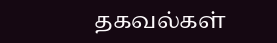தகவல்கள்